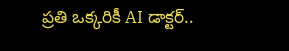ప్రతి ఒక్కరికీ AI డాక్టర్..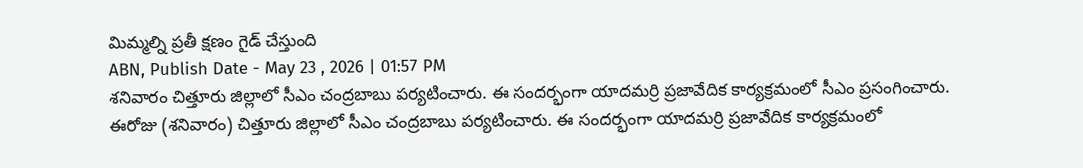మిమ్మల్ని ప్రతీ క్షణం గైడ్ చేస్తుంది
ABN, Publish Date - May 23 , 2026 | 01:57 PM
శనివారం చిత్తూరు జిల్లాలో సీఎం చంద్రబాబు పర్యటించారు. ఈ సందర్భంగా యాదమర్రి ప్రజావేదిక కార్యక్రమంలో సీఎం ప్రసంగించారు.
ఈరోజు (శనివారం) చిత్తూరు జిల్లాలో సీఎం చంద్రబాబు పర్యటించారు. ఈ సందర్భంగా యాదమర్రి ప్రజావేదిక కార్యక్రమంలో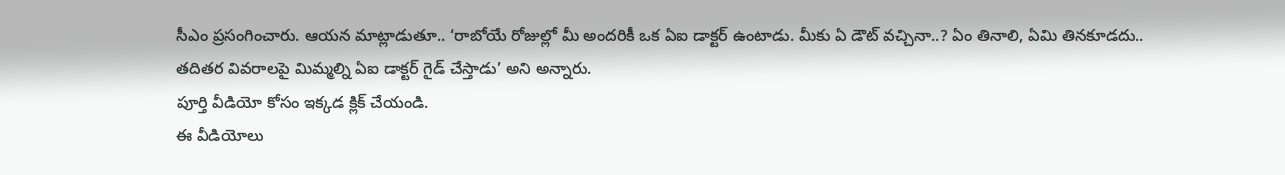సీఎం ప్రసంగించారు. ఆయన మాట్లాడుతూ.. ‘రాబోయే రోజుల్లో మీ అందరికీ ఒక ఏఐ డాక్టర్ ఉంటాడు. మీకు ఏ డౌట్ వచ్చినా..? ఏం తినాలి, ఏమి తినకూడదు.. తదితర వివరాలపై మిమ్మల్ని ఏఐ డాక్టర్ గైడ్ చేస్తాడు’ అని అన్నారు.
పూర్తి వీడియో కోసం ఇక్కడ క్లిక్ చేయండి.
ఈ వీడియోలు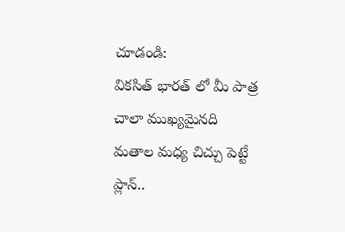చూడండి:
వికసిత్ భారత్ లో మీ పాత్ర చాలా ముఖ్యమైనది
మతాల మధ్య చిచ్చు పెట్టే ప్లాన్..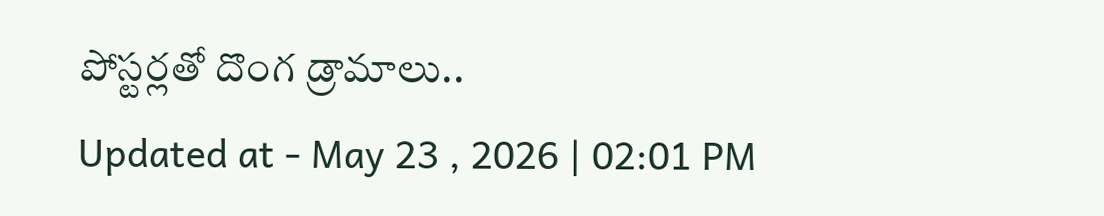పోస్టర్లతో దొంగ డ్రామాలు..
Updated at - May 23 , 2026 | 02:01 PM